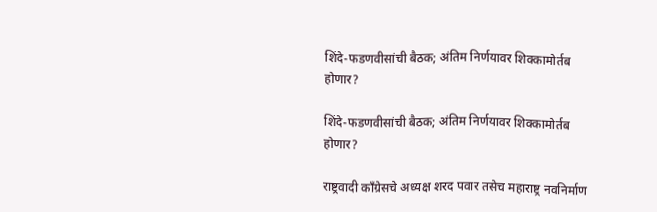शिंदे-फडणवीसांची बैठक; अंतिम निर्णयावर शिक्कामोर्तब होणार?

शिंदे-फडणवीसांची बैठक; अंतिम निर्णयावर शिक्कामोर्तब होणार?

राष्ट्रवादी काँग्रेसचे अध्यक्ष शरद पवार तसेच महाराष्ट्र नवनिर्माण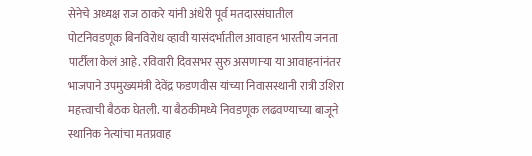सेनेचे अध्यक्ष राज ठाकरे यांनी अंधेरी पूर्व मतदारसंघातील पोटनिवडणूक बिनविरोध व्हावी यासंदर्भातील आवाहन भारतीय जनता पार्टीला केलं आहे. रविवारी दिवसभर सुरु असणाऱ्या या आवाहनांनंतर भाजपाने उपमुख्यमंत्री देवेंद्र फडणवीस यांच्या निवासस्थानी रात्री उशिरा महत्त्वाची बैठक घेतली. या बैठकीमध्ये निवडणूक लढवण्याच्या बाजूने स्थानिक नेत्यांचा मतप्रवाह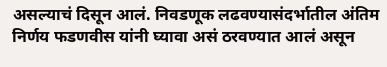असल्याचं दिसून आलं. निवडणूक लढवण्यासंदर्भातील अंतिम निर्णय फडणवीस यांनी घ्यावा असं ठरवण्यात आलं असून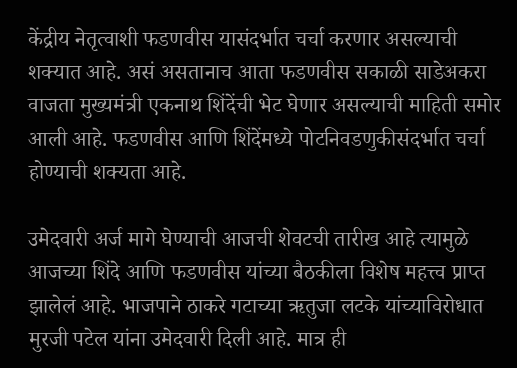केंद्रीय नेतृत्वाशी फडणवीस यासंदर्भात चर्चा करणार असल्याची शक्यात आहे. असं असतानाच आता फडणवीस सकाळी साडेअकरा वाजता मुख्यमंत्री एकनाथ शिंदेंची भेट घेणार असल्याची माहिती समोर आली आहे. फडणवीस आणि शिंदेंमध्ये पोटनिवडणुकीसंदर्भात चर्चा होण्याची शक्यता आहे.

उमेदवारी अर्ज मागे घेण्याची आजची शेवटची तारीख आहे त्यामुळे आजच्या शिंदे आणि फडणवीस यांच्या बैठकीला विशेष महत्त्व प्राप्त झालेलं आहे. भाजपाने ठाकरे गटाच्या ऋतुजा लटके यांच्याविरोधात मुरजी पटेल यांना उमेदवारी दिली आहे. मात्र ही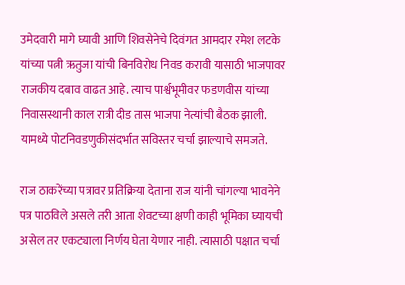उमेदवारी मागे घ्यावी आणि शिवसेनेचे दिवंगत आमदार रमेश लटके यांच्या पत्नी ऋतुजा यांची बिनविरोध निवड करावी यासाठी भाजपावर राजकीय दबाव वाढत आहे. त्याच पार्श्वभूमीवर फडणवीस यांच्या निवासस्थानी काल रात्री दीड तास भाजपा नेत्यांची बैठक झाली. यामध्ये पोटनिवडणुकीसंदर्भात सविस्तर चर्चा झाल्याचे समजते.

राज ठाकरेंच्या पत्रावर प्रतिक्रिया देताना राज यांनी चांगल्या भावनेने पत्र पाठविले असले तरी आता शेवटच्या क्षणी काही भूमिका घ्यायची असेल तर एकट्याला निर्णय घेता येणार नाही. त्यासाठी पक्षात चर्चा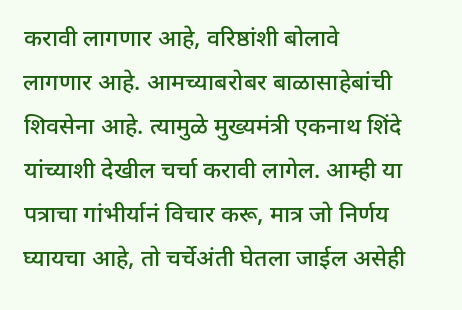करावी लागणार आहे, वरिष्ठांशी बोलावे लागणार आहे. आमच्याबरोबर बाळासाहेबांची शिवसेना आहे. त्यामुळे मुख्यमंत्री एकनाथ शिंदे यांच्याशी देखील चर्चा करावी लागेल. आम्ही या पत्राचा गांभीर्यानं विचार करू, मात्र जो निर्णय घ्यायचा आहे, तो चर्चेअंती घेतला जाईल असेही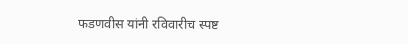फडणवीस यांनी रविवारीच स्पष्ट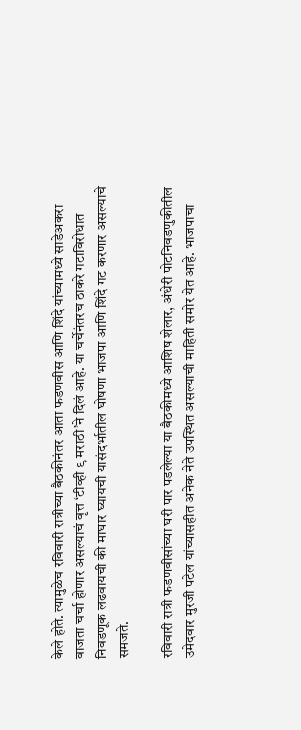केले होते. त्यामुळेच रविवारी रात्रीच्या बैठकीनंतर आता फडणवीस आणि शिंदे यांच्यामध्ये साडेअकरा वाजता चर्चा होणार असल्याचं वृत्त ‘टीव्ही ९ मराठी’ने दिलं आहे. या चर्चेनंतरच ठाकरे गटाविरोधात निवडणूक लढवायची की माघार घ्यायची यासंदर्भातील घोषणा भाजपा आणि शिंदे गट करणार असल्याचे समजते.

रविवारी रात्री फडणवीसांच्या घरी पार पडलेल्या या बैठकीमध्ये आशिष शेलार, अंधेरी पोटनिवडणुकीतील उमेदवार मुरजी पटेल यांच्यासहीत अनेक नेते उपस्थित असल्याची माहिती समोर येत आहे. भाजपाचा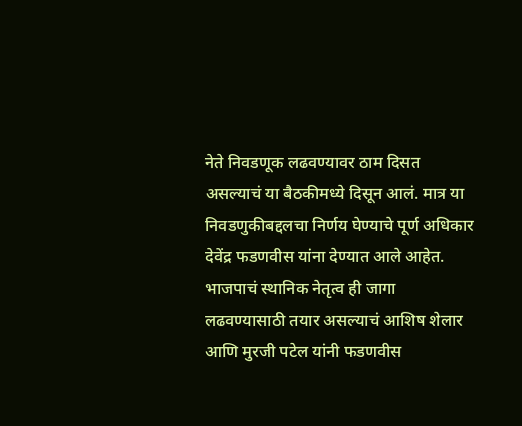नेते निवडणूक लढवण्यावर ठाम दिसत असल्याचं या बैठकीमध्ये दिसून आलं. मात्र या निवडणुकीबद्दलचा निर्णय घेण्याचे पूर्ण अधिकार देवेंद्र फडणवीस यांना देण्यात आले आहेत. भाजपाचं स्थानिक नेतृत्व ही जागा लढवण्यासाठी तयार असल्याचं आशिष शेलार आणि मुरजी पटेल यांनी फडणवीस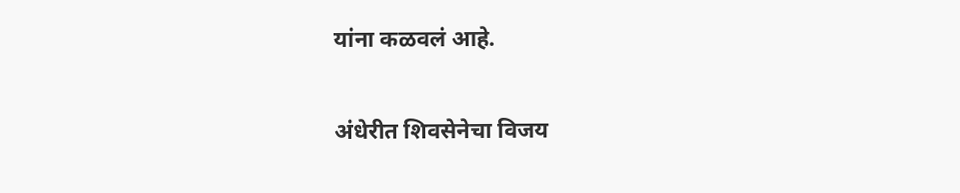यांना कळवलं आहे.

अंधेरीत शिवसेनेचा विजय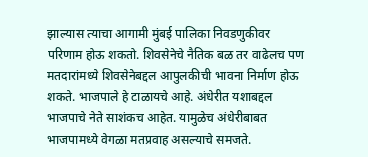झाल्यास त्याचा आगामी मुंबई पालिका निवडणुकीवर परिणाम होऊ शकतो. शिवसेनेचे नैतिक बळ तर वाढेलच पण मतदारांमध्ये शिवसेनेबद्दल आपुलकीची भावना निर्माण होऊ शकते. भाजपाले हे टाळायचे आहे. अंधेरीत यशाबद्दल भाजपाचे नेते साशंकच आहेत. यामुळेच अंधेरीबाबत भाजपामध्ये वेगळा मतप्रवाह असल्याचे समजते.